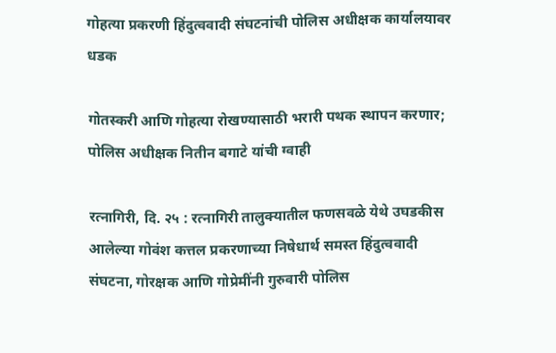गोहत्या प्रकरणी हिंदुत्ववादी संघटनांची पोलिस अधीक्षक कार्यालयावर धडक

गोतस्करी आणि गोहत्या रोखण्यासाठी भरारी पथक स्थापन करणार; पोलिस अधीक्षक नितीन बगाटे यांची ग्वाही

रत्नागिरी, दि. २५ : रत्नागिरी तालुक्यातील फणसवळे येथे उघडकीस आलेल्या गोवंश कत्तल प्रकरणाच्या निषेधार्थ समस्त हिंदुत्ववादी संघटना, गोरक्षक आणि गोप्रेमींनी गुरुवारी पोलिस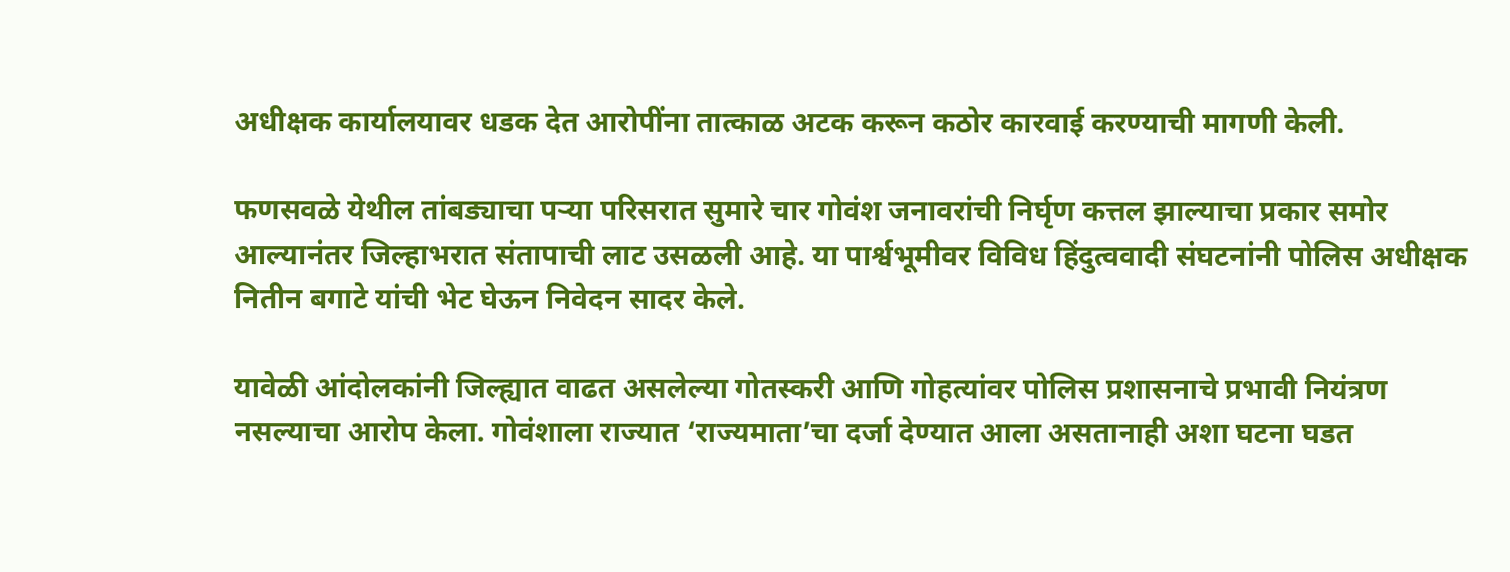अधीक्षक कार्यालयावर धडक देत आरोपींना तात्काळ अटक करून कठोर कारवाई करण्याची मागणी केली.

फणसवळे येथील तांबड्याचा पऱ्या परिसरात सुमारे चार गोवंश जनावरांची निर्घृण कत्तल झाल्याचा प्रकार समोर आल्यानंतर जिल्हाभरात संतापाची लाट उसळली आहे. या पार्श्वभूमीवर विविध हिंदुत्ववादी संघटनांनी पोलिस अधीक्षक नितीन बगाटे यांची भेट घेऊन निवेदन सादर केले.

यावेळी आंदोलकांनी जिल्ह्यात वाढत असलेल्या गोतस्करी आणि गोहत्यांवर पोलिस प्रशासनाचे प्रभावी नियंत्रण नसल्याचा आरोप केला. गोवंशाला राज्यात ‘राज्यमाता’चा दर्जा देण्यात आला असतानाही अशा घटना घडत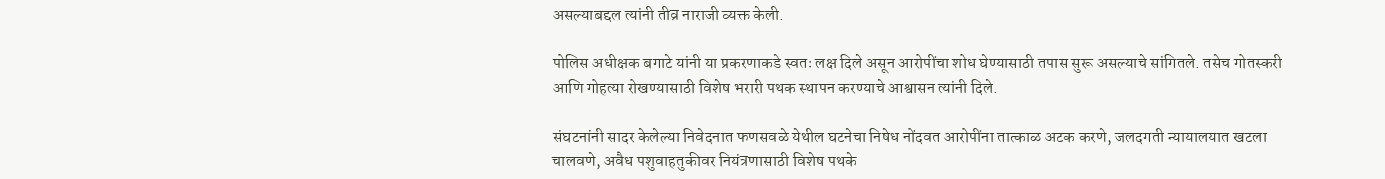असल्याबद्दल त्यांनी तीव्र नाराजी व्यक्त केली.

पोलिस अधीक्षक बगाटे यांनी या प्रकरणाकडे स्वतः लक्ष दिले असून आरोपींचा शोध घेण्यासाठी तपास सुरू असल्याचे सांगितले. तसेच गोतस्करी आणि गोहत्या रोखण्यासाठी विशेष भरारी पथक स्थापन करण्याचे आश्वासन त्यांनी दिले.

संघटनांनी सादर केलेल्या निवेदनात फणसवळे येथील घटनेचा निषेध नोंदवत आरोपींना तात्काळ अटक करणे, जलदगती न्यायालयात खटला चालवणे, अवैध पशुवाहतुकीवर नियंत्रणासाठी विशेष पथके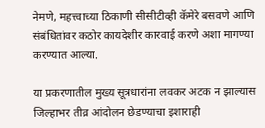नेमणे, महत्त्वाच्या ठिकाणी सीसीटीव्ही कॅमेरे बसवणे आणि संबंधितांवर कठोर कायदेशीर कारवाई करणे अशा मागण्या करण्यात आल्या.

या प्रकरणातील मुख्य सूत्रधारांना लवकर अटक न झाल्यास जिल्हाभर तीव्र आंदोलन छेडण्याचा इशाराही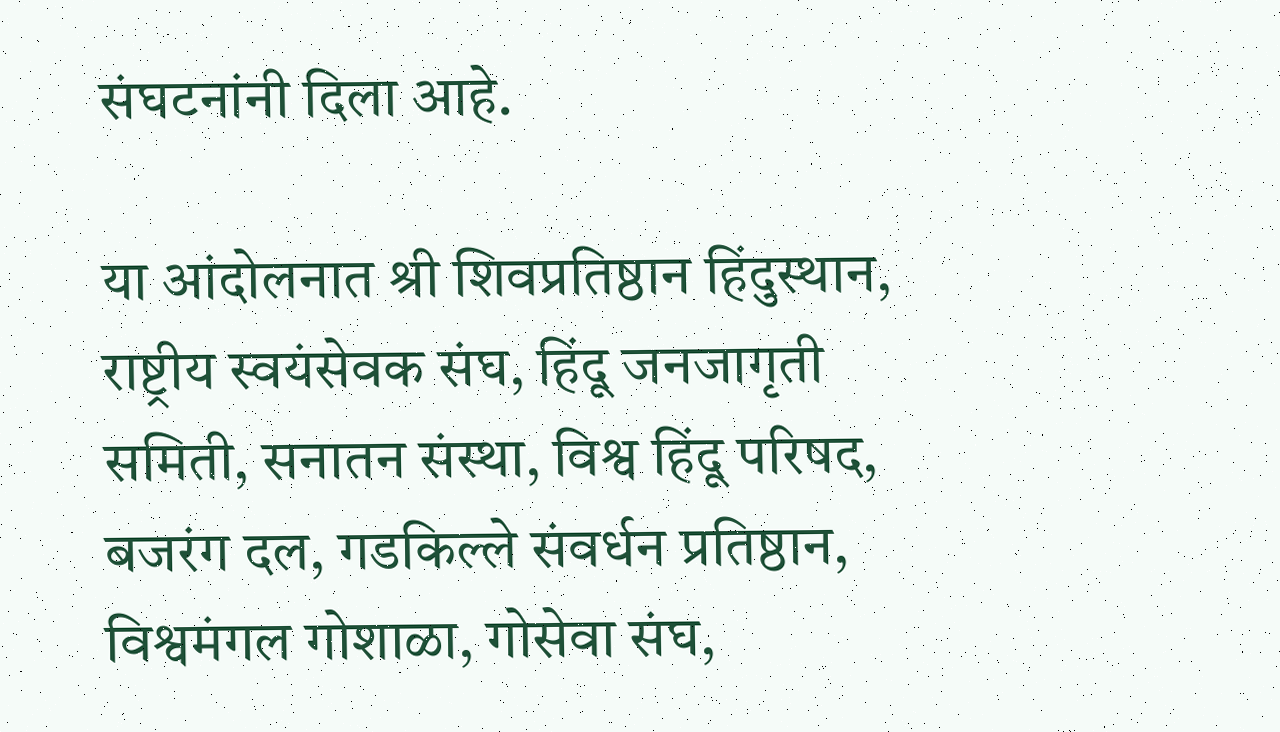संघटनांनी दिला आहे.

या आंदोलनात श्री शिवप्रतिष्ठान हिंदुस्थान, राष्ट्रीय स्वयंसेवक संघ, हिंदू जनजागृती समिती, सनातन संस्था, विश्व हिंदू परिषद, बजरंग दल, गडकिल्ले संवर्धन प्रतिष्ठान, विश्वमंगल गोशाळा, गोसेवा संघ,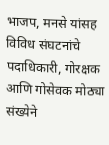भाजप, मनसे यांसह विविध संघटनांचे पदाधिकारी, गोरक्षक आणि गोसेवक मोठ्या संख्येने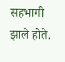सहभागी झाले होते.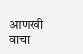आणखी वाचा